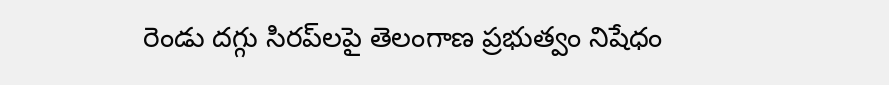రెండు దగ్గు సిరప్‌లపై తెలంగాణ ప్రభుత్వం నిషేధం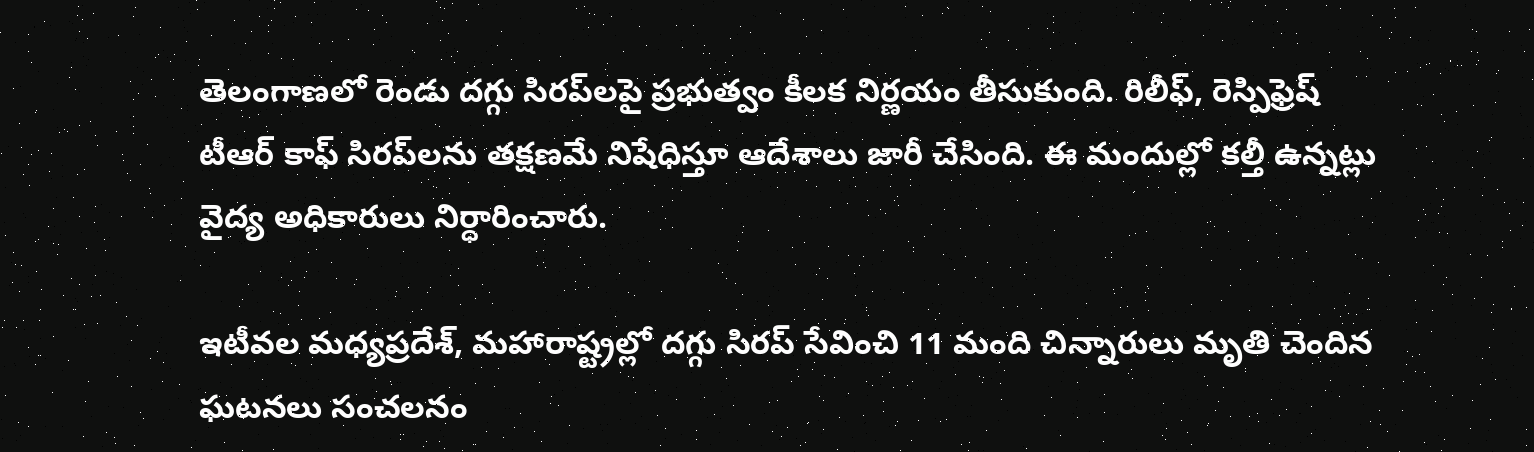తెలంగాణలో రెండు దగ్గు సిరప్‌లపై ప్రభుత్వం కీలక నిర్ణయం తీసుకుంది. రిలీఫ్‌, రెస్పిఫ్రెష్‌ టీఆర్‌ కాఫ్‌ సిరప్‌లను తక్షణమే నిషేధిస్తూ ఆదేశాలు జారీ చేసింది. ఈ మందుల్లో కల్తీ ఉన్నట్లు వైద్య అధికారులు నిర్ధారించారు.

ఇటీవల మధ్యప్రదేశ్‌, మహారాష్ట్రల్లో దగ్గు సిరప్‌ సేవించి 11 మంది చిన్నారులు మృతి చెందిన ఘటనలు సంచలనం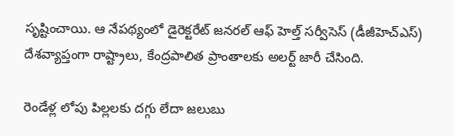సృష్టించాయి. ఆ నేపథ్యంలో డైరెక్టరేట్‌ జనరల్‌ ఆఫ్‌ హెల్త్‌ సర్వీసెస్‌ (డీజీహెచ్‌ఎస్‌) దేశవ్యాప్తంగా రాష్ట్రాలు, కేంద్రపాలిత ప్రాంతాలకు అలర్ట్‌ జారీ చేసింది.

రెండేళ్ల లోపు పిల్లలకు దగ్గు లేదా జలుబు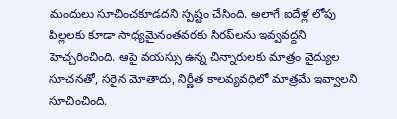మందులు సూచించకూడదని స్పష్టం చేసింది. అలాగే ఐదేళ్ల లోపు పిల్లలకు కూడా సాధ్యమైనంతవరకు సిరప్‌లను ఇవ్వవద్దని హెచ్చరించింది. ఆపై వయస్సు ఉన్న చిన్నారులకు మాత్రం వైద్యుల సూచనతో, సరైన మోతాదు, నిర్ణీత కాలవ్యవధిలో మాత్రమే ఇవ్వాలని సూచించింది.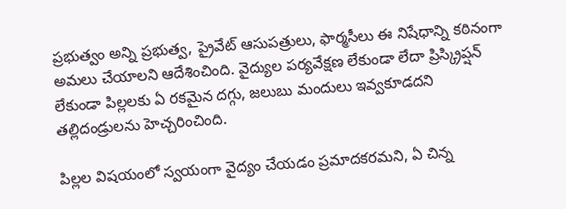ప్రభుత్వం అన్ని ప్రభుత్వ, ప్రైవేట్‌ ఆసుపత్రులు, ఫార్మసీలు ఈ నిషేధాన్ని కఠినంగా అమలు చేయాలని ఆదేశించింది. వైద్యుల పర్యవేక్షణ లేకుండా లేదా ప్రిస్క్రిప్షన్‌ లేకుండా పిల్లలకు ఏ రకమైన దగ్గు, జలుబు మందులు ఇవ్వకూడదని తల్లిదండ్రులను హెచ్చరించింది.

పిల్లల విషయంలో స్వయంగా వైద్యం చేయడం ప్రమాదకరమని, ఏ చిన్న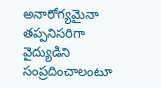అనారోగ్యమైనా తప్పనిసరిగా వైద్యుడిని సంప్రదించాలంటూ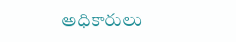అధికారులు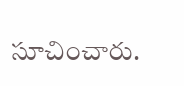సూచించారు.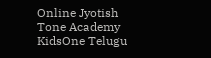Online Jyotish
Tone Academy
KidsOne Telugu